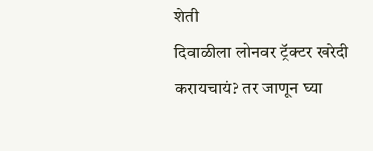शेती
दिवाळीला लोनवर ट्रॅक्टर खरेदी करायचायं? तर जाणून घ्या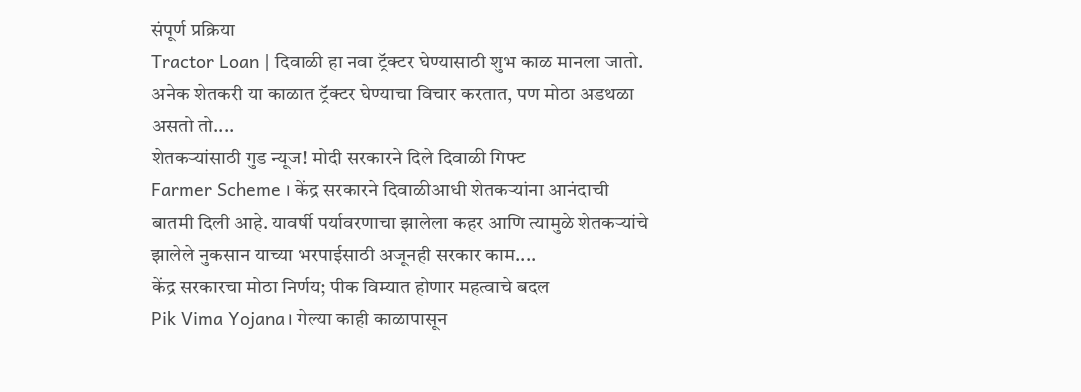संपूर्ण प्रक्रिया
Tractor Loan | दिवाळी हा नवा ट्रॅक्टर घेण्यासाठी शुभ काळ मानला जातो. अनेक शेतकरी या काळात ट्रॅक्टर घेण्याचा विचार करतात, पण मोठा अडथळा असतो तो....
शेतकऱ्यांसाठी गुड न्यूज! मोदी सरकारने दिले दिवाळी गिफ्ट
Farmer Scheme । केंद्र सरकारने दिवाळीआधी शेतकऱ्यांना आनंदाची बातमी दिली आहे. यावर्षी पर्यावरणाचा झालेला कहर आणि त्यामुळे शेतकऱ्यांचे झालेले नुकसान याच्या भरपाईसाठी अजूनही सरकार काम....
केंद्र सरकारचा मोठा निर्णय; पीक विम्यात होणार महत्वाचे बदल
Pik Vima Yojana। गेल्या काही काळापासून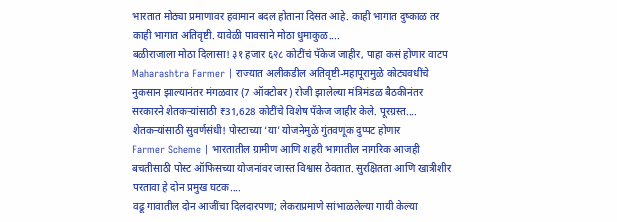भारतात मोठ्या प्रमाणावर हवामान बदल होताना दिसत आहे. काही भागात दुष्काळ तर काही भागात अतिवृष्टी. यावेळी पावसाने मोठा धुमाकुळ....
बळीराजाला मोठा दिलासा! ३१ हजार ६२८ कोटींचं पॅकेज जाहीर, पाहा कसं होणार वाटप
Maharashtra Farmer | राज्यात अलीकडील अतिवृष्टी-महापूरामुळे कोट्यवधींचे नुकसान झाल्यानंतर मंगळवार (7 ऑक्टोबर) रोजी झालेल्या मंत्रिमंडळ बैठकीनंतर सरकारने शेतकऱ्यांसाठी ₹31,628 कोटींचे विशेष पॅकेज जाहीर केले. पूरग्रस्त....
शेतकऱ्यांसाठी सुवर्णसंधी! पोस्टाच्या ‘या’ योजनेमुळे गुंतवणूक दुप्पट होणार
Farmer Scheme | भारतातील ग्रामीण आणि शहरी भागातील नागरिक आजही बचतीसाठी पोस्ट ऑफिसच्या योजनांवर जास्त विश्वास ठेवतात. सुरक्षितता आणि खात्रीशीर परतावा हे दोन प्रमुख घटक....
वढू गावातील दोन आजींचा दिलदारपणा; लेकराप्रमाणे सांभाळलेल्या गायी केल्या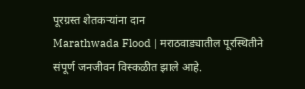पूरग्रस्त शेतकऱ्यांना दान
Marathwada Flood | मराठवाड्यातील पूरस्थितीने संपूर्ण जनजीवन विस्कळीत झाले आहे.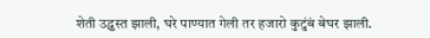शेती उद्ध्वस्त झाली, घरे पाण्यात गेली तर हजारो कुटुंबं बेघर झाली.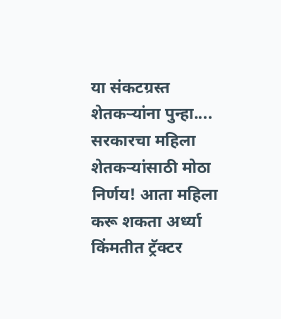या संकटग्रस्त शेतकऱ्यांना पुन्हा....
सरकारचा महिला शेतकऱ्यांसाठी मोठा निर्णय! आता महिला करू शकता अर्ध्या किंमतीत ट्रॅक्टर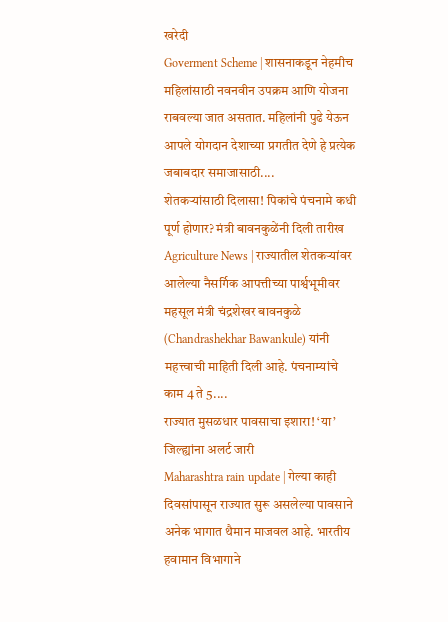खरेदी
Goverment Scheme | शासनाकडून नेहमीच महिलांसाठी नवनवीन उपक्रम आणि योजना राबवल्या जात असतात. महिलांनी पुढे येऊन आपले योगदान देशाच्या प्रगतीत देणे हे प्रत्येक जबाबदार समाजासाठी....
शेतकऱ्यांसाठी दिलासा! पिकांचे पंचनामे कधी पूर्ण होणार? मंत्री बावनकुळेंनी दिली तारीख
Agriculture News | राज्यातील शेतकऱ्यांवर आलेल्या नैसर्गिक आपत्तीच्या पार्श्वभूमीवर महसूल मंत्री चंद्रशेखर बावनकुळे (Chandrashekhar Bawankule) यांनी महत्त्वाची माहिती दिली आहे. पंचनाम्यांचे काम 4 ते 5....
राज्यात मुसळधार पावसाचा इशारा! ‘या’ जिल्ह्यांना अलर्ट जारी
Maharashtra rain update | गेल्या काही दिवसांपासून राज्यात सुरू असलेल्या पावसाने अनेक भागात थैमान माजवल आहे. भारतीय हवामान विभागाने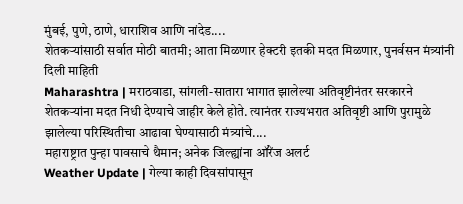मुंबई, पुणे, ठाणे, धाराशिव आणि नांदेड....
शेतकऱ्यांसाठी सर्वात मोठी बातमी; आता मिळणार हेक्टरी इतकी मदत मिळणार, पुनर्वसन मंत्र्यांनी दिली माहिती
Maharashtra | मराठवाडा, सांगली-सातारा भागात झालेल्या अतिवृष्टीनंतर सरकारने शेतकऱ्यांना मदत निधी देण्याचे जाहीर केले होते. त्यानंतर राज्यभरात अतिवृष्टी आणि पुरामुळे झालेल्या परिस्थितीचा आढावा घेण्यासाठी मंत्र्यांचे....
महाराष्ट्रात पुन्हा पावसाचे थैमान; अनेक जिल्ह्यांना ऑरेंज अलर्ट
Weather Update | गेल्या काही दिवसांपासून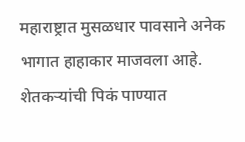महाराष्ट्रात मुसळधार पावसाने अनेक भागात हाहाकार माजवला आहे. शेतकऱ्यांची पिकं पाण्यात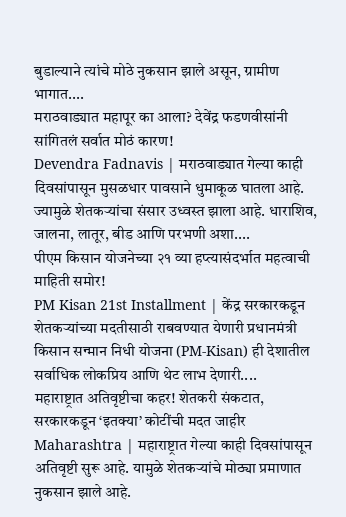बुडाल्याने त्यांचे मोठे नुकसान झाले असून, ग्रामीण भागात....
मराठवाड्यात महापूर का आला? देवेंद्र फडणवीसांनी सांगितलं सर्वात मोठं कारण!
Devendra Fadnavis | मराठवाड्यात गेल्या काही दिवसांपासून मुसळधार पावसाने धुमाकूळ घातला आहे. ज्यामुळे शेतकऱ्यांचा संसार उध्वस्त झाला आहे. धाराशिव, जालना, लातूर, बीड आणि परभणी अशा....
पीएम किसान योजनेच्या २१ व्या हप्त्यासंदर्भात महत्वाची माहिती समोर!
PM Kisan 21st Installment | केंद्र सरकारकडून शेतकऱ्यांच्या मदतीसाठी राबवण्यात येणारी प्रधानमंत्री किसान सन्मान निधी योजना (PM-Kisan) ही देशातील सर्वाधिक लोकप्रिय आणि थेट लाभ देणारी....
महाराष्ट्रात अतिवृष्टीचा कहर! शेतकरी संकटात, सरकारकडून ‘इतक्या’ कोटींची मदत जाहीर
Maharashtra | महाराष्ट्रात गेल्या काही दिवसांपासून अतिवृष्टी सुरू आहे. यामुळे शेतकऱ्यांचे मोठ्या प्रमाणात नुकसान झाले आहे.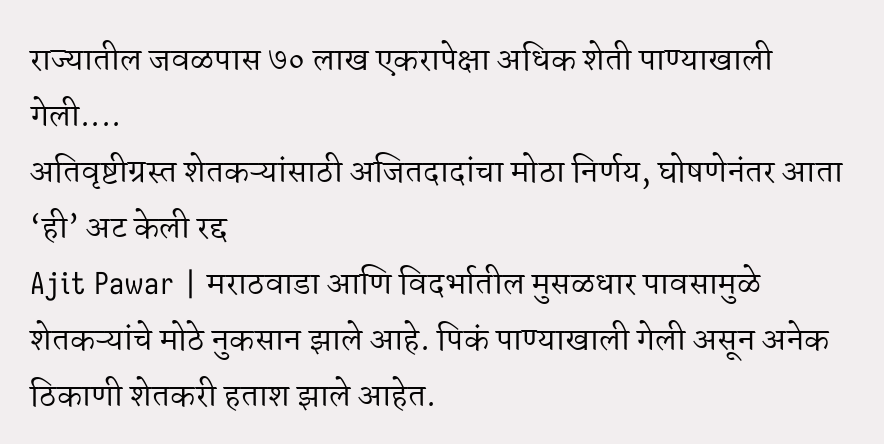राज्यातील जवळपास ७० लाख एकरापेक्षा अधिक शेती पाण्याखाली गेली....
अतिवृष्टीग्रस्त शेतकऱ्यांसाठी अजितदादांचा मोठा निर्णय, घोषणेनंतर आता ‘ही’ अट केली रद्द
Ajit Pawar | मराठवाडा आणि विदर्भातील मुसळधार पावसामुळे शेतकऱ्यांचे मोठे नुकसान झाले आहे. पिकं पाण्याखाली गेली असून अनेक ठिकाणी शेतकरी हताश झाले आहेत.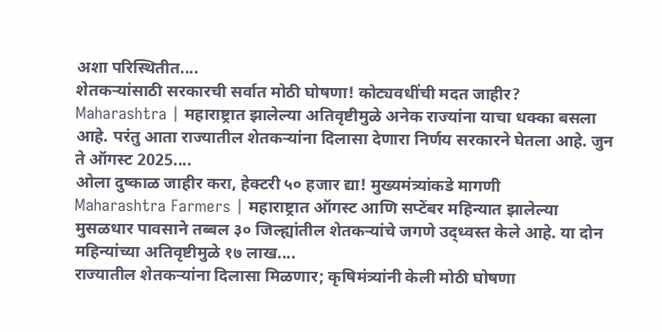अशा परिस्थितीत....
शेतकऱ्यांसाठी सरकारची सर्वात मोठी घोषणा! कोट्यवधींची मदत जाहीर?
Maharashtra | महाराष्ट्रात झालेल्या अतिवृष्टीमुळे अनेक राज्यांना याचा धक्का बसला आहे. परंतु आता राज्यातील शेतकऱ्यांना दिलासा देणारा निर्णय सरकारने घेतला आहे. जुन ते ऑगस्ट 2025....
ओला दुष्काळ जाहीर करा, हेक्टरी ५० हजार द्या! मुख्यमंत्र्यांकडे मागणी
Maharashtra Farmers | महाराष्ट्रात ऑगस्ट आणि सप्टेंबर महिन्यात झालेल्या मुसळधार पावसाने तब्बल ३० जिल्ह्यांतील शेतकऱ्यांचे जगणे उद्ध्वस्त केले आहे. या दोन महिन्यांच्या अतिवृष्टीमुळे १७ लाख....
राज्यातील शेतकऱ्यांना दिलासा मिळणार; कृषिमंत्र्यांनी केली मोठी घोषणा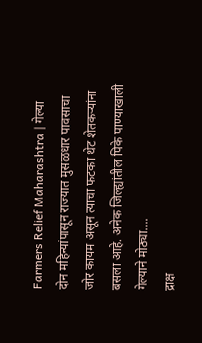Farmers Relief Maharashtra | गेल्या दोन महिन्यांपासून राज्यात मुसळधार पावसाचा जोर कायम असून त्याचा फटका थेट शेतकऱ्यांना बसला आहे. अनेक जिल्ह्यांतील पिके पाण्याखाली गेल्याने मोठ्या....
द्राक्ष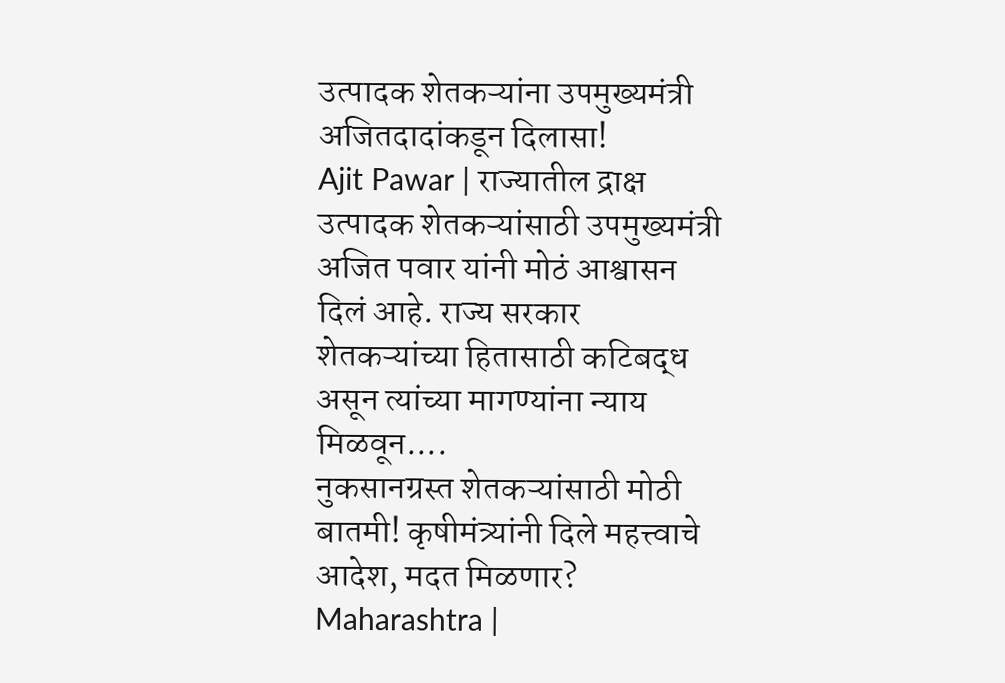उत्पादक शेतकऱ्यांना उपमुख्यमंत्री अजितदादांकडून दिलासा!
Ajit Pawar | राज्यातील द्राक्ष उत्पादक शेतकऱ्यांसाठी उपमुख्यमंत्री अजित पवार यांनी मोठं आश्वासन दिलं आहे. राज्य सरकार शेतकऱ्यांच्या हितासाठी कटिबद्ध असून त्यांच्या मागण्यांना न्याय मिळवून....
नुकसानग्रस्त शेतकऱ्यांसाठी मोठी बातमी! कृषीमंत्र्यांनी दिले महत्त्वाचे आदेश, मदत मिळणार?
Maharashtra |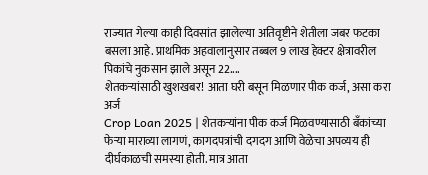राज्यात गेल्या काही दिवसांत झालेल्या अतिवृष्टीने शेतीला जबर फटका बसला आहे. प्राथमिक अहवालानुसार तब्बल 9 लाख हेक्टर क्षेत्रावरील पिकांचे नुकसान झाले असून 22....
शेतकऱ्यांसाठी खुशखबर! आता घरी बसून मिळणार पीक कर्ज, असा करा अर्ज
Crop Loan 2025 | शेतकऱ्यांना पीक कर्ज मिळवण्यासाठी बँकांच्या फेऱ्या माराव्या लागणं, कागदपत्रांची दगदग आणि वेळेचा अपव्यय ही दीर्घकाळची समस्या होती. मात्र आता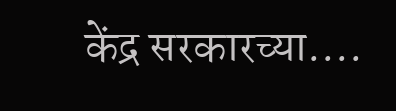केंद्र सरकारच्या....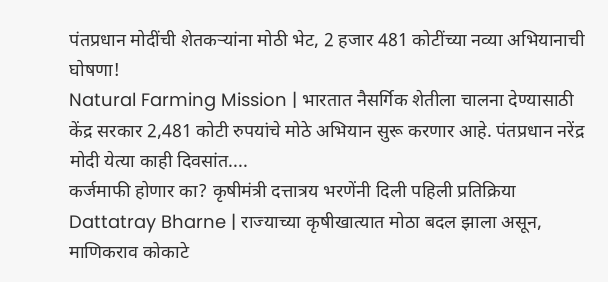पंतप्रधान मोदींची शेतकऱ्यांना मोठी भेट, 2 हजार 481 कोटींच्या नव्या अभियानाची घोषणा!
Natural Farming Mission | भारतात नैसर्गिक शेतीला चालना देण्यासाठी केंद्र सरकार 2,481 कोटी रुपयांचे मोठे अभियान सुरू करणार आहे. पंतप्रधान नरेंद्र मोदी येत्या काही दिवसांत....
कर्जमाफी होणार का? कृषीमंत्री दत्तात्रय भरणेंनी दिली पहिली प्रतिक्रिया
Dattatray Bharne | राज्याच्या कृषीखात्यात मोठा बदल झाला असून, माणिकराव कोकाटे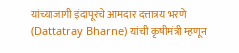यांच्याजागी इंदापूरचे आमदार दत्तात्रय भरणे (Dattatray Bharne) यांची कृषीमंत्री म्हणून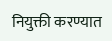नियुक्ती करण्यात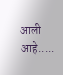आली आहे.....